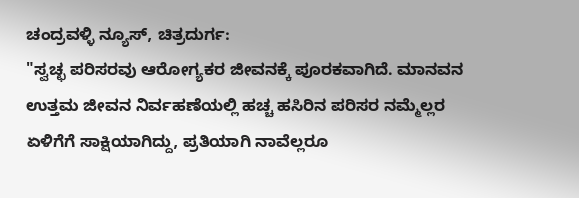ಚಂದ್ರವಳ್ಳಿ ನ್ಯೂಸ್, ಚಿತ್ರದುರ್ಗ:
"ಸ್ವಚ್ಛ ಪರಿಸರವು ಆರೋಗ್ಯಕರ ಜೀವನಕ್ಕೆ ಪೂರಕವಾಗಿದೆ. ಮಾನವನ ಉತ್ತಮ ಜೀವನ ನಿರ್ವಹಣೆಯಲ್ಲಿ ಹಚ್ಚ ಹಸಿರಿನ ಪರಿಸರ ನಮ್ಮೆಲ್ಲರ ಏಳಿಗೆಗೆ ಸಾಕ್ಷಿಯಾಗಿದ್ದು, ಪ್ರತಿಯಾಗಿ ನಾವೆಲ್ಲರೂ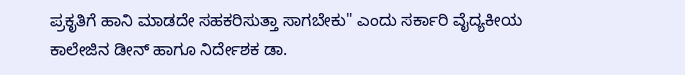ಪ್ರಕೃತಿಗೆ ಹಾನಿ ಮಾಡದೇ ಸಹಕರಿಸುತ್ತಾ ಸಾಗಬೇಕು" ಎಂದು ಸರ್ಕಾರಿ ವೈದ್ಯಕೀಯ ಕಾಲೇಜಿನ ಡೀನ್ ಹಾಗೂ ನಿರ್ದೇಶಕ ಡಾ.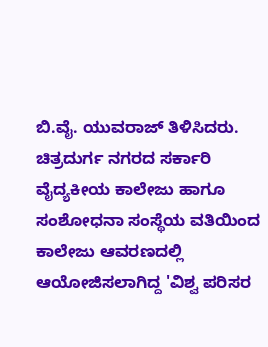ಬಿ.ವೈ. ಯುವರಾಜ್ ತಿಳಿಸಿದರು.
ಚಿತ್ರದುರ್ಗ ನಗರದ ಸರ್ಕಾರಿ ವೈದ್ಯಕೀಯ ಕಾಲೇಜು ಹಾಗೂ ಸಂಶೋಧನಾ ಸಂಸ್ಥೆಯ ವತಿಯಿಂದ ಕಾಲೇಜು ಆವರಣದಲ್ಲಿ ಆಯೋಜಿಸಲಾಗಿದ್ದ 'ವಿಶ್ವ ಪರಿಸರ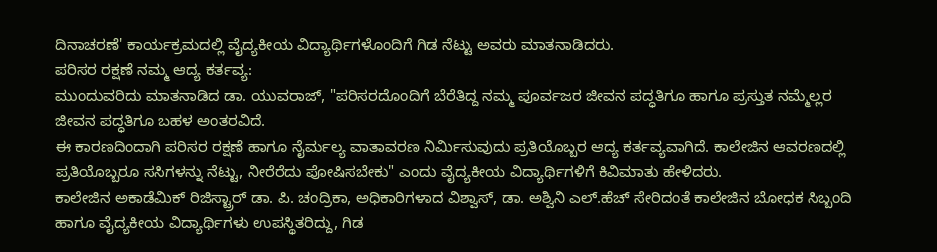ದಿನಾಚರಣೆ' ಕಾರ್ಯಕ್ರಮದಲ್ಲಿ ವೈದ್ಯಕೀಯ ವಿದ್ಯಾರ್ಥಿಗಳೊಂದಿಗೆ ಗಿಡ ನೆಟ್ಟು ಅವರು ಮಾತನಾಡಿದರು.
ಪರಿಸರ ರಕ್ಷಣೆ ನಮ್ಮ ಆದ್ಯ ಕರ್ತವ್ಯ:
ಮುಂದುವರಿದು ಮಾತನಾಡಿದ ಡಾ. ಯುವರಾಜ್, "ಪರಿಸರದೊಂದಿಗೆ ಬೆರೆತಿದ್ದ ನಮ್ಮ ಪೂರ್ವಜರ ಜೀವನ ಪದ್ಧತಿಗೂ ಹಾಗೂ ಪ್ರಸ್ತುತ ನಮ್ಮೆಲ್ಲರ ಜೀವನ ಪದ್ಧತಿಗೂ ಬಹಳ ಅಂತರವಿದೆ.
ಈ ಕಾರಣದಿಂದಾಗಿ ಪರಿಸರ ರಕ್ಷಣೆ ಹಾಗೂ ನೈರ್ಮಲ್ಯ ವಾತಾವರಣ ನಿರ್ಮಿಸುವುದು ಪ್ರತಿಯೊಬ್ಬರ ಆದ್ಯ ಕರ್ತವ್ಯವಾಗಿದೆ. ಕಾಲೇಜಿನ ಆವರಣದಲ್ಲಿ ಪ್ರತಿಯೊಬ್ಬರೂ ಸಸಿಗಳನ್ನು ನೆಟ್ಟು, ನೀರೆರೆದು ಪೋಷಿಸಬೇಕು" ಎಂದು ವೈದ್ಯಕೀಯ ವಿದ್ಯಾರ್ಥಿಗಳಿಗೆ ಕಿವಿಮಾತು ಹೇಳಿದರು.
ಕಾಲೇಜಿನ ಅಕಾಡೆಮಿಕ್ ರಿಜಿಸ್ಟ್ರಾರ್ ಡಾ. ಪಿ. ಚಂದ್ರಿಕಾ, ಅಧಿಕಾರಿಗಳಾದ ವಿಶ್ವಾಸ್, ಡಾ. ಅಶ್ವಿನಿ ಎಲ್.ಹೆಚ್ ಸೇರಿದಂತೆ ಕಾಲೇಜಿನ ಬೋಧಕ ಸಿಬ್ಬಂದಿ ಹಾಗೂ ವೈದ್ಯಕೀಯ ವಿದ್ಯಾರ್ಥಿಗಳು ಉಪಸ್ಥಿತರಿದ್ದು, ಗಿಡ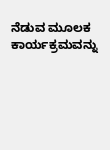ನೆಡುವ ಮೂಲಕ ಕಾರ್ಯಕ್ರಮವನ್ನು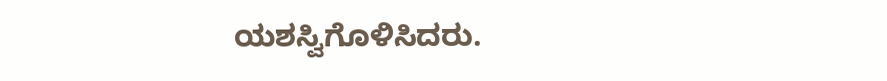ಯಶಸ್ವಿಗೊಳಿಸಿದರು.